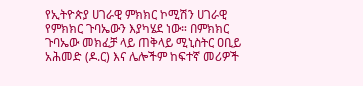የኢትዮጵያ ሀገራዊ ምክክር ኮሚሽን ሀገራዊ የምክክር ጉባኤውን እያካሄደ ነው። በምክክር ጉባኤው መክፈቻ ላይ ጠቅላይ ሚኒስትር ዐቢይ አሕመድ (ዶ.ር) እና ሌሎችም ከፍተኛ መሪዎች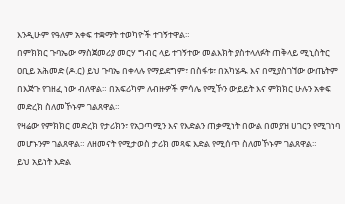እንዲሁም የዓለም አቀፍ ተቋማት ተወካዮች ተገኝተዋል።
በምክክር ጉባኤው ማስጀመሪያ መርሃ ግብር ላይ ተገኝተው መልእክት ያስተላለፉት ጠቅላይ ሚኒስትር ዐቢይ አሕመድ (ዶ.ር) ይህ ጉባኤ በቀላሉ የማይደግም፣ በስፋቱ፣ በአካሄዱ እና በሚያስገኘው ውጤትም በእጅጉ የገዘፈ ነው ብለዋል። በአፍሪካም ለብዙዎች ምሳሌ የሚኾን ውይይት እና ምክክር ሁሉን አቀፍ መድረክ ስለመኾኑም ገልጸዋል።
የዛሬው የምክክር መድረክ የታሪክን፣ የአጋጣሚን እና የእድልን ጠቃሚነት በውል በመያዝ ሀገርን የሚገነባ መሆኑንም ገልጸዋል። ለዘመናት የሚታወስ ታሪክ መጻፍ እድል የሚሰጥ ስለመኾኑም ገልጸዋል።
ይህ አይነት እድል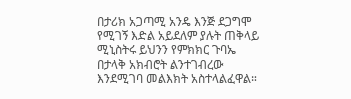በታሪክ አጋጣሚ አንዴ እንጅ ደጋግሞ የሚገኝ እድል አይደለም ያሉት ጠቅላይ ሚኒስትሩ ይህንን የምክክር ጉባኤ በታላቅ አክብሮት ልንተገብረው እንደሚገባ መልእክት አስተላልፈዋል።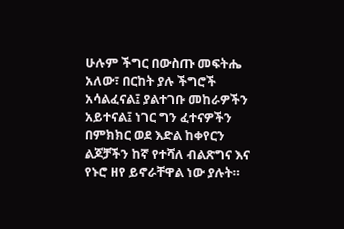ሁሉም ችግር በውስጡ መፍትሔ አለው፣ በርከት ያሉ ችግሮች አሳልፈናል፤ ያልተገቡ መከራዎችን አይተናል፤ ነገር ግን ፈተናዎችን በምክክር ወደ እድል ከቀየርን ልጆቻችን ከኛ የተሻለ ብልጽግና እና የኑሮ ዘየ ይኖራቸዋል ነው ያሉት።